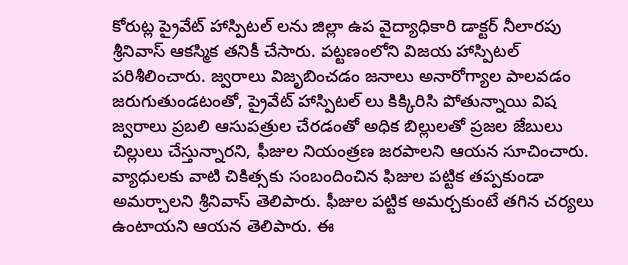కోరుట్ల ప్రైవేట్ హాస్పిటల్ లను జిల్లా ఉప వైద్యాధికారి డాక్టర్ నీలారపు శ్రీనివాస్ ఆకస్మిక తనికీ చేసారు. పట్టణంలోని విజయ హాస్పిటల్ పరిశీలించారు. జ్వరాలు విజృబించడం జనాలు అనారోగ్యాల పాలవడం జరుగుతుండటంతో, ప్రైవేట్ హాస్పిటల్ లు కిక్కిరిసి పోతున్నాయి విష జ్వరాలు ప్రబలి ఆసుపత్రుల చేరడంతో అధిక బిల్లులతో ప్రజల జేబులు చిల్లులు చేస్తున్నారని, ఫీజుల నియంత్రణ జరపాలని ఆయన సూచించారు. వ్యాధులకు వాటి చికిత్సకు సంబందించిన ఫిజుల పట్టిక తప్పకుండా అమర్చాలని శ్రీనివాస్ తెలిపారు. ఫీజుల పట్టిక అమర్చకుంటే తగిన చర్యలు ఉంటాయని ఆయన తెలిపారు. ఈ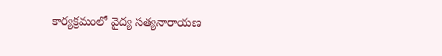కార్యక్రమంలో వైద్య సత్యనారాయణ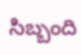సిబ్బంది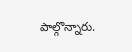పాల్గొన్నారు.